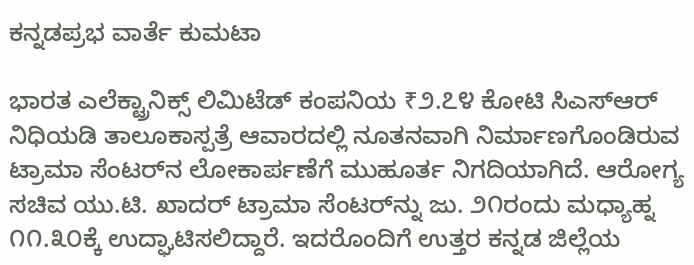ಕನ್ನಡಪ್ರಭ ವಾರ್ತೆ ಕುಮಟಾ

ಭಾರತ ಎಲೆಕ್ಟ್ರಾನಿಕ್ಸ್ ಲಿಮಿಟೆಡ್ ಕಂಪನಿಯ ₹೨.೭೪ ಕೋಟಿ ಸಿಎಸ್‌ಆರ್ ನಿಧಿಯಡಿ ತಾಲೂಕಾಸ್ಪತ್ರೆ ಆವಾರದಲ್ಲಿ ನೂತನವಾಗಿ ನಿರ್ಮಾಣಗೊಂಡಿರುವ ಟ್ರಾಮಾ ಸೆಂಟರ್‌ನ ಲೋಕಾರ್ಪಣೆಗೆ ಮುಹೂರ್ತ ನಿಗದಿಯಾಗಿದೆ. ಆರೋಗ್ಯ ಸಚಿವ ಯು.ಟಿ. ಖಾದರ್ ಟ್ರಾಮಾ ಸೆಂಟರ್‌ನ್ನು ಜು. ೨೧ರಂದು ಮಧ್ಯಾಹ್ನ ೧೧.೩೦ಕ್ಕೆ ಉದ್ಘಾಟಿಸಲಿದ್ದಾರೆ. ಇದರೊಂದಿಗೆ ಉತ್ತರ ಕನ್ನಡ ಜಿಲ್ಲೆಯ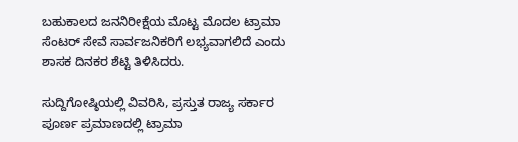ಬಹುಕಾಲದ ಜನನಿರೀಕ್ಷೆಯ ಮೊಟ್ಟ ಮೊದಲ ಟ್ರಾಮಾ ಸೆಂಟರ್ ಸೇವೆ ಸಾರ್ವಜನಿಕರಿಗೆ ಲಭ್ಯವಾಗಲಿದೆ ಎಂದು ಶಾಸಕ ದಿನಕರ ಶೆಟ್ಟಿ ತಿಳಿಸಿದರು.

ಸುದ್ದಿಗೋಷ್ಠಿಯಲ್ಲಿ ವಿವರಿಸಿ, ಪ್ರಸ್ತುತ ರಾಜ್ಯ ಸರ್ಕಾರ ಪೂರ್ಣ ಪ್ರಮಾಣದಲ್ಲಿ ಟ್ರಾಮಾ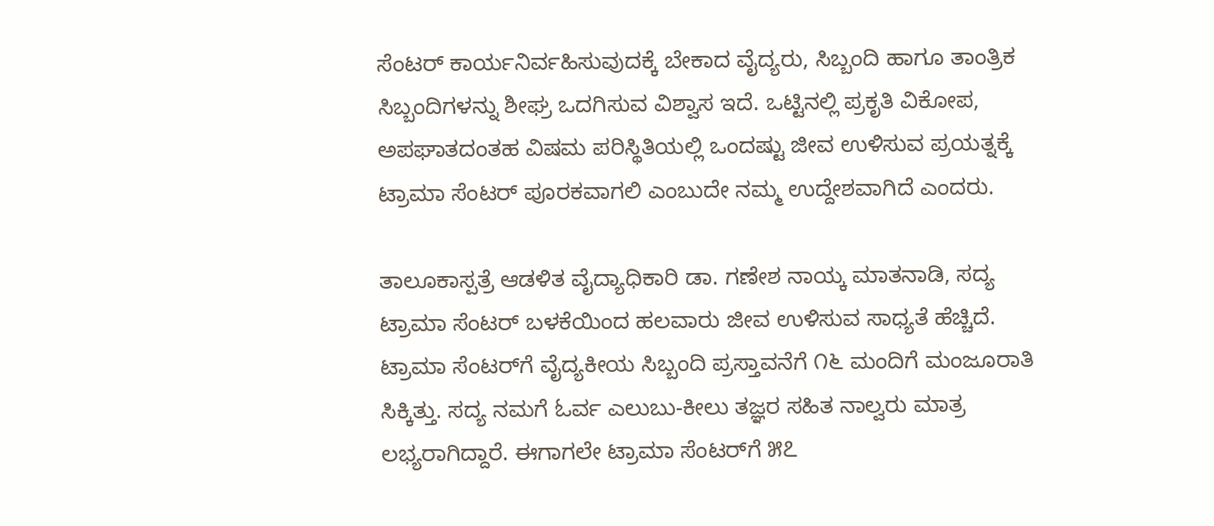ಸೆಂಟರ್ ಕಾರ್ಯನಿರ್ವಹಿಸುವುದಕ್ಕೆ ಬೇಕಾದ ವೈದ್ಯರು, ಸಿಬ್ಬಂದಿ ಹಾಗೂ ತಾಂತ್ರಿಕ ಸಿಬ್ಬಂದಿಗಳನ್ನು ಶೀಘ್ರ ಒದಗಿಸುವ ವಿಶ್ವಾಸ ಇದೆ. ಒಟ್ಟಿನಲ್ಲಿ ಪ್ರಕೃತಿ ವಿಕೋಪ, ಅಪಘಾತದಂತಹ ವಿಷಮ ಪರಿಸ್ಥಿತಿಯಲ್ಲಿ ಒಂದಷ್ಟು ಜೀವ ಉಳಿಸುವ ಪ್ರಯತ್ನಕ್ಕೆ ಟ್ರಾಮಾ ಸೆಂಟರ್ ಪೂರಕವಾಗಲಿ ಎಂಬುದೇ ನಮ್ಮ ಉದ್ದೇಶವಾಗಿದೆ ಎಂದರು.

ತಾಲೂಕಾಸ್ಪತ್ರೆ ಆಡಳಿತ ವೈದ್ಯಾಧಿಕಾರಿ ಡಾ. ಗಣೇಶ ನಾಯ್ಕ ಮಾತನಾಡಿ, ಸದ್ಯ ಟ್ರಾಮಾ ಸೆಂಟರ್ ಬಳಕೆಯಿಂದ ಹಲವಾರು ಜೀವ ಉಳಿಸುವ ಸಾಧ್ಯತೆ ಹೆಚ್ಚಿದೆ. ಟ್ರಾಮಾ ಸೆಂಟರ್‌ಗೆ ವೈದ್ಯಕೀಯ ಸಿಬ್ಬಂದಿ ಪ್ರಸ್ತಾವನೆಗೆ ೧೬ ಮಂದಿಗೆ ಮಂಜೂರಾತಿ ಸಿಕ್ಕಿತ್ತು. ಸದ್ಯ ನಮಗೆ ಓರ್ವ ಎಲುಬು-ಕೀಲು ತಜ್ಞರ ಸಹಿತ ನಾಲ್ವರು ಮಾತ್ರ ಲಭ್ಯರಾಗಿದ್ದಾರೆ. ಈಗಾಗಲೇ ಟ್ರಾಮಾ ಸೆಂಟರ್‌ಗೆ ೫೭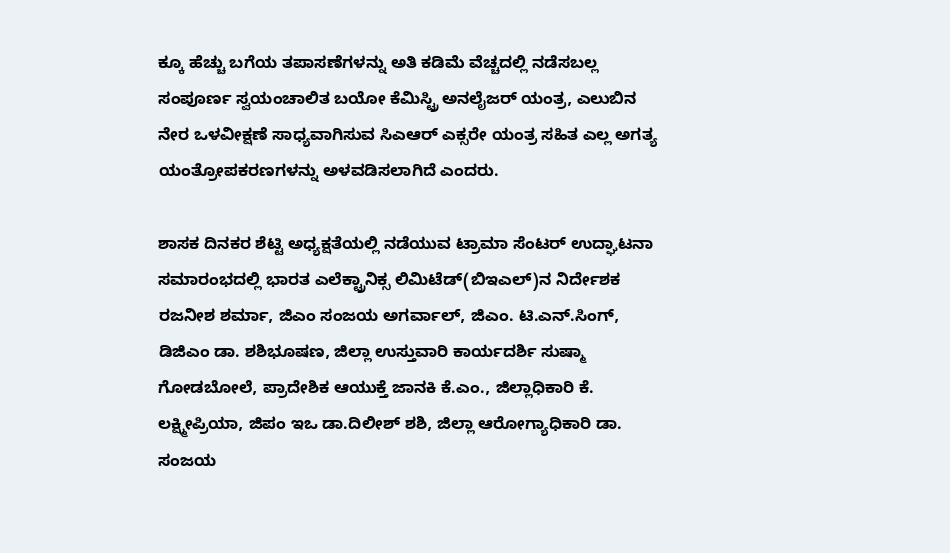ಕ್ಕೂ ಹೆಚ್ಚು ಬಗೆಯ ತಪಾಸಣೆಗಳನ್ನು ಅತಿ ಕಡಿಮೆ ವೆಚ್ಚದಲ್ಲಿ ನಡೆಸಬಲ್ಲ ಸಂಪೂರ್ಣ ಸ್ವಯಂಚಾಲಿತ ಬಯೋ ಕೆಮಿಸ್ಟ್ರಿ ಅನಲೈಜರ್ ಯಂತ್ರ, ಎಲುಬಿನ ನೇರ ಒಳವೀಕ್ಷಣೆ ಸಾಧ್ಯವಾಗಿಸುವ ಸಿಎಆರ್ ಎಕ್ಸರೇ ಯಂತ್ರ ಸಹಿತ ಎಲ್ಲ ಅಗತ್ಯ ಯಂತ್ರೋಪಕರಣಗಳನ್ನು ಅಳವಡಿಸಲಾಗಿದೆ ಎಂದರು.

ಶಾಸಕ ದಿನಕರ ಶೆಟ್ಟಿ ಅಧ್ಯಕ್ಷತೆಯಲ್ಲಿ ನಡೆಯುವ ಟ್ರಾಮಾ ಸೆಂಟರ್ ಉದ್ಘಾಟನಾ ಸಮಾರಂಭದಲ್ಲಿ ಭಾರತ ಎಲೆಕ್ಟ್ರಾನಿಕ್ಸ ಲಿಮಿಟೆಡ್(ಬಿಇಎಲ್)ನ ನಿರ್ದೇಶಕ ರಜನೀಶ ಶರ್ಮಾ, ಜಿಎಂ ಸಂಜಯ ಅಗರ್ವಾಲ್, ಜಿಎಂ. ಟಿ.ಎನ್.ಸಿಂಗ್, ಡಿಜಿಎಂ ಡಾ. ಶಶಿಭೂಷಣ, ಜಿಲ್ಲಾ ಉಸ್ತುವಾರಿ ಕಾರ್ಯದರ್ಶಿ ಸುಷ್ಮಾ ಗೋಡಬೋಲೆ, ಪ್ರಾದೇಶಿಕ ಆಯುಕ್ತೆ ಜಾನಕಿ ಕೆ.ಎಂ., ಜಿಲ್ಲಾಧಿಕಾರಿ ಕೆ. ಲಕ್ಷ್ಮೀಪ್ರಿಯಾ, ಜಿಪಂ ಇಒ ಡಾ.ದಿಲೀಶ್ ಶಶಿ, ಜಿಲ್ಲಾ ಆರೋಗ್ಯಾಧಿಕಾರಿ ಡಾ. ಸಂಜಯ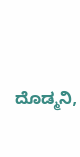ದೊಡ್ಮನಿ,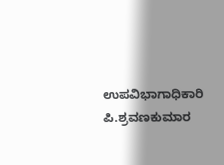ಉಪವಿಭಾಗಾಧಿಕಾರಿ ಪಿ.ಶ್ರವಣಕುಮಾರ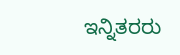ಇನ್ನಿತರರು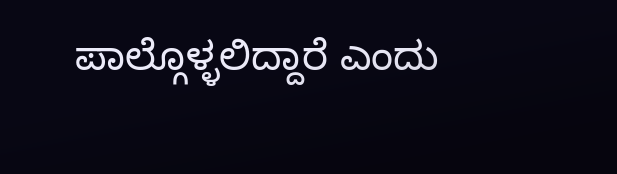ಪಾಲ್ಗೊಳ್ಳಲಿದ್ದಾರೆ ಎಂದು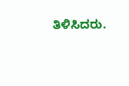ತಿಳಿಸಿದರು.